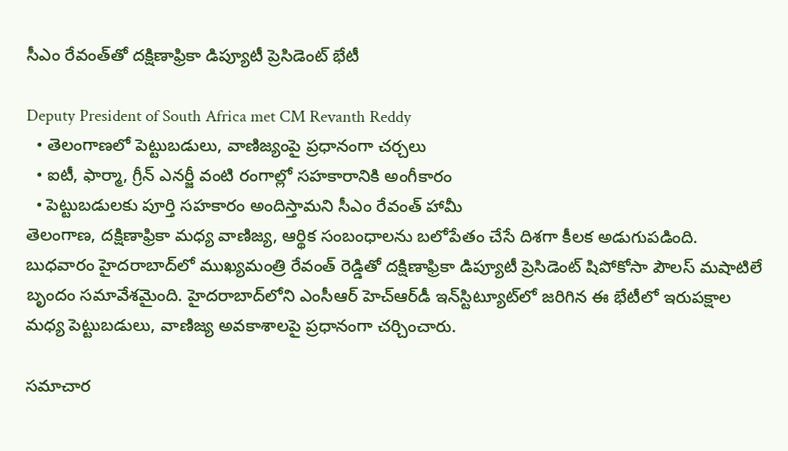సీఎం రేవంత్‌తో దక్షిణాఫ్రికా డిప్యూటీ ప్రెసిడెంట్ భేటీ

Deputy President of South Africa met CM Revanth Reddy
  • తెలంగాణలో పెట్టుబడులు, వాణిజ్యంపై ప్రధానంగా చర్చలు
  • ఐటీ, ఫార్మా, గ్రీన్ ఎనర్జీ వంటి రంగాల్లో సహకారానికి అంగీకారం
  • పెట్టుబడులకు పూర్తి సహకారం అందిస్తామని సీఎం రేవంత్ హామీ
తెలంగాణ, దక్షిణాఫ్రికా మధ్య వాణిజ్య, ఆర్థిక సంబంధాలను బలోపేతం చేసే దిశగా కీలక అడుగుపడింది. బుధవారం హైదరాబాద్‌లో ముఖ్యమంత్రి రేవంత్ రెడ్డితో దక్షిణాఫ్రికా డిప్యూటీ ప్రెసిడెంట్ షిపోకోసా పౌలస్ మషాటిలే బృందం సమావేశమైంది. హైదరాబాద్‌లోని ఎంసీఆర్ హెచ్‌ఆర్‌డీ ఇన్‌స్టిట్యూట్‌లో జరిగిన ఈ భేటీలో ఇరుపక్షాల మధ్య పెట్టుబడులు, వాణిజ్య అవకాశాలపై ప్రధానంగా చర్చించారు.

సమాచార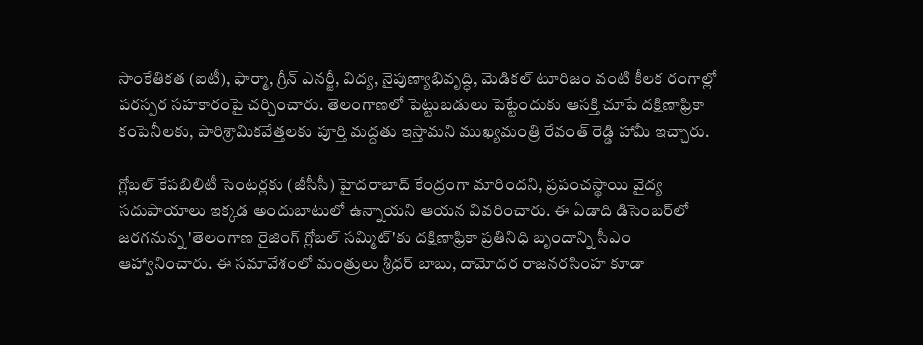సాంకేతికత (ఐటీ), ఫార్మా, గ్రీన్ ఎనర్జీ, విద్య, నైపుణ్యాభివృద్ధి, మెడికల్ టూరిజం వంటి కీలక రంగాల్లో పరస్పర సహకారంపై చర్చించారు. తెలంగాణలో పెట్టుబడులు పెట్టేందుకు ఆసక్తి చూపే దక్షిణాఫ్రికా కంపెనీలకు, పారిశ్రామికవేత్తలకు పూర్తి మద్దతు ఇస్తామని ముఖ్యమంత్రి రేవంత్ రెడ్డి హామీ ఇచ్చారు.

గ్లోబల్ కేపబిలిటీ సెంటర్లకు (జీసీసీ) హైదరాబాద్‌ కేంద్రంగా మారిందని, ప్రపంచస్థాయి వైద్య సదుపాయాలు ఇక్కడ అందుబాటులో ఉన్నాయని ఆయన వివరించారు. ఈ ఏడాది డిసెంబర్‌లో జరగనున్న 'తెలంగాణ రైజింగ్ గ్లోబల్ సమ్మిట్‌'కు దక్షిణాఫ్రికా ప్రతినిధి బృందాన్ని సీఎం ఆహ్వానించారు. ఈ సమావేశంలో మంత్రులు శ్రీధర్ బాబు, దామోదర రాజనరసింహ కూడా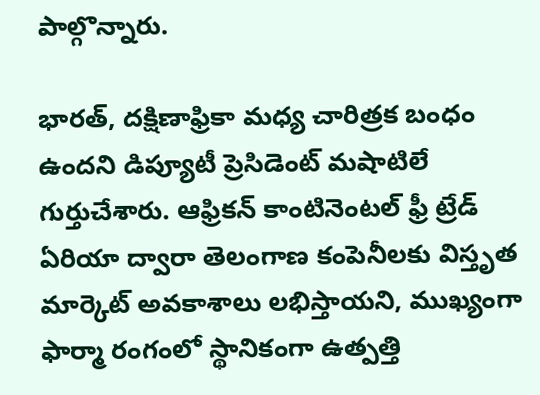పాల్గొన్నారు.

భారత్, దక్షిణాఫ్రికా మధ్య చారిత్రక బంధం ఉందని డిప్యూటీ ప్రెసిడెంట్ మషాటిలే గుర్తుచేశారు. ఆఫ్రికన్ కాంటినెంటల్ ఫ్రీ ట్రేడ్ ఏరియా ద్వారా తెలంగాణ కంపెనీలకు విస్తృత మార్కెట్ అవకాశాలు లభిస్తాయని, ముఖ్యంగా ఫార్మా రంగంలో స్థానికంగా ఉత్పత్తి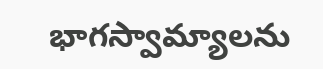భాగస్వామ్యాలను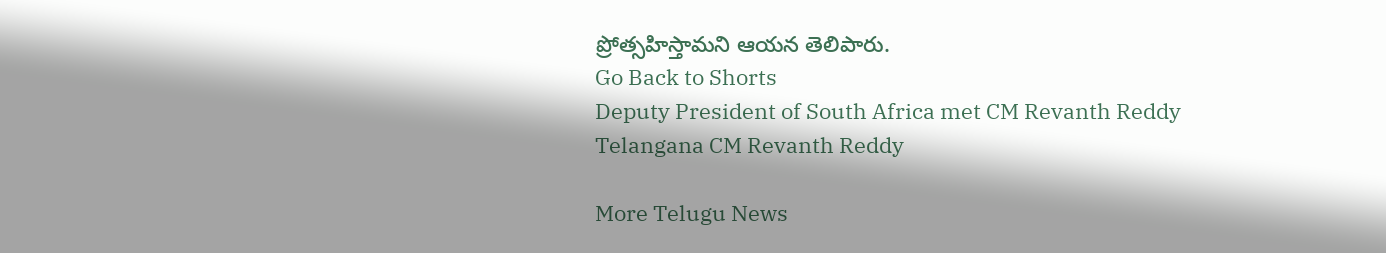ప్రోత్సహిస్తామని ఆయన తెలిపారు.
Go Back to Shorts
Deputy President of South Africa met CM Revanth Reddy
Telangana CM Revanth Reddy

More Telugu News